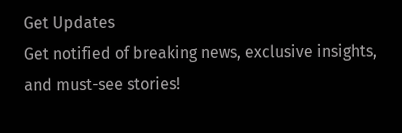Get Updates
Get notified of breaking news, exclusive insights, and must-see stories!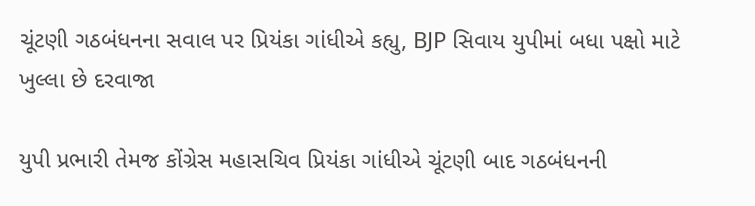ચૂંટણી ગઠબંધનના સવાલ પર પ્રિયંકા ગાંધીએ કહ્યુ, BJP સિવાય યુપીમાં બધા પક્ષો માટે ખુલ્લા છે દરવાજા

યુપી પ્રભારી તેમજ કોંગ્રેસ મહાસચિવ પ્રિયંકા ગાંધીએ ચૂંટણી બાદ ગઠબંધનની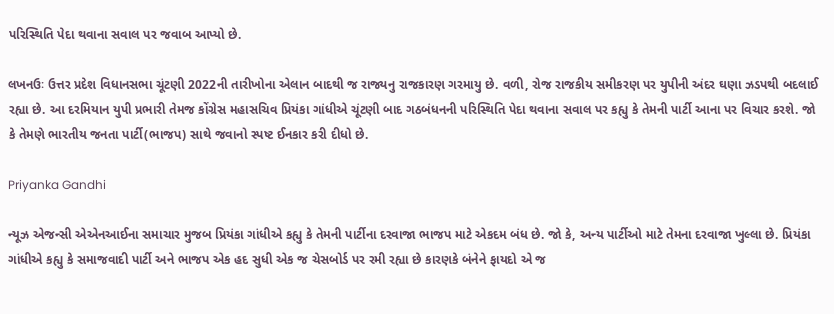પરિસ્થિતિ પેદા થવાના સવાલ પર જવાબ આપ્યો છે.

લખનઉઃ ઉત્તર પ્રદેશ વિધાનસભા ચૂંટણી 2022ની તારીખોના એલાન બાદથી જ રાજ્યનુ રાજકારણ ગરમાયુ છે. વળી, રોજ રાજકીય સમીકરણ પર યુપીની અંદર ઘણા ઝડપથી બદલાઈ રહ્યા છે. આ દરમિયાન યુપી પ્રભારી તેમજ કોંગ્રેસ મહાસચિવ પ્રિયંકા ગાંધીએ ચૂંટણી બાદ ગઠબંધનની પરિસ્થિતિ પેદા થવાના સવાલ પર કહ્યુ કે તેમની પાર્ટી આના પર વિચાર કરશે. જો કે તેમણે ભારતીય જનતા પાર્ટી(ભાજપ) સાથે જવાનો સ્પષ્ટ ઈનકાર કરી દીધો છે.

Priyanka Gandhi

ન્યૂઝ એજન્સી એએનઆઈના સમાચાર મુજબ પ્રિયંકા ગાંધીએ કહ્યુ કે તેમની પાર્ટીના દરવાજા ભાજપ માટે એકદમ બંધ છે. જો કે, અન્ય પાર્ટીઓ માટે તેમના દરવાજા ખુલ્લા છે. પ્રિયંકા ગાંધીએ કહ્યુ કે સમાજવાદી પાર્ટી અને ભાજપ એક હદ સુધી એક જ ચેસબોર્ડ પર રમી રહ્યા છે કારણકે બંનેને ફાયદો એ જ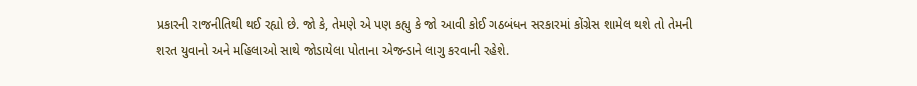પ્રકારની રાજનીતિથી થઈ રહ્યો છે. જો કે, તેમણે એ પણ કહ્યુ કે જો આવી કોઈ ગઠબંધન સરકારમાં કોંગ્રેસ શામેલ થશે તો તેમની શરત યુવાનો અને મહિલાઓ સાથે જોડાયેલા પોતાના એજન્ડાને લાગુ કરવાની રહેશે.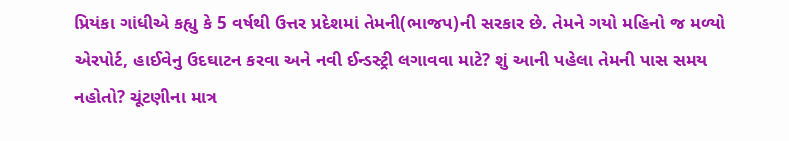પ્રિયંકા ગાંધીએ કહ્યુ કે 5 વર્ષથી ઉત્તર પ્રદેશમાં તેમની(ભાજપ)ની સરકાર છે. તેમને ગયો મહિનો જ મળ્યો એરપોર્ટ, હાઈવેનુ ઉદઘાટન કરવા અને નવી ઈન્ડસ્ટ્રી લગાવવા માટે? શું આની પહેલા તેમની પાસ સમય નહોતો? ચૂંટણીના માત્ર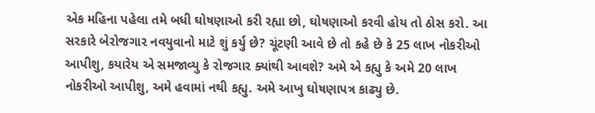એક મહિના પહેલા તમે બધી ઘોષણાઓ કરી રહ્યા છો, ઘોષણાઓ કરવી હોય તો ઠોસ કરો. આ સરકારે બેરોજગાર નવયુવાનો માટે શું કર્યુ છે? ચૂંટણી આવે છે તો કહે છે કે 25 લાખ નોકરીઓ આપીશુ, કયારેય એ સમજાવ્યુ કે રોજગાર ક્યાંથી આવશે? અમે એ કહ્યુ કે અમે 20 લાખ નોકરીઓ આપીશુ, અમે હવામાં નથી કહ્યુ. અમે આખુ ઘોષણાપત્ર કાઢ્યુ છે.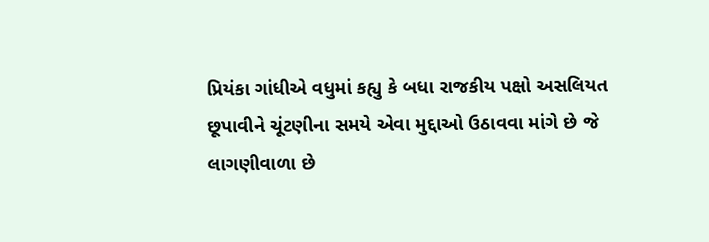પ્રિયંકા ગાંધીએ વધુમાં કહ્યુ કે બધા રાજકીય પક્ષો અસલિયત છૂપાવીને ચૂંટણીના સમયે એવા મુદ્દાઓ ઉઠાવવા માંગે છે જે લાગણીવાળા છે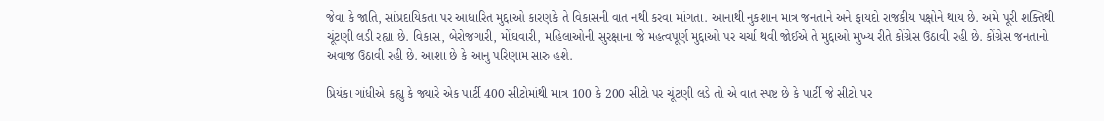જેવા કે જાતિ, સાંપ્રદાયિકતા પર આધારિત મુદ્દાઓ કારણકે તે વિકાસની વાત નથી કરવા માંગતા. આનાથી નુકશાન માત્ર જનતાને અને ફાયદો રાજકીય પક્ષોને થાય છે. અમે પૂરી શક્તિથી ચૂંટણી લડી રહ્યા છે. વિકાસ, બેરોજગારી, મોંઘવારી, મહિલાઓની સુરક્ષાના જે મહત્વપૂર્ણ મુદ્દાઓ પર ચર્ચા થવી જોઈએ તે મુદ્દાઓ મુખ્ય રીતે કોંગ્રેસ ઉઠાવી રહી છે. કોંગ્રેસ જનતાનો અવાજ ઉઠાવી રહી છે. આશા છે કે આનુ પરિણામ સારુ હશે.

પ્રિયંકા ગાંધીએ કહ્યુ કે જ્યારે એક પાર્ટી 400 સીટોમાંથી માત્ર 100 કે 200 સીટો પર ચૂંટણી લડે તો એ વાત સ્પષ્ટ છે કે પાર્ટી જે સીટો પર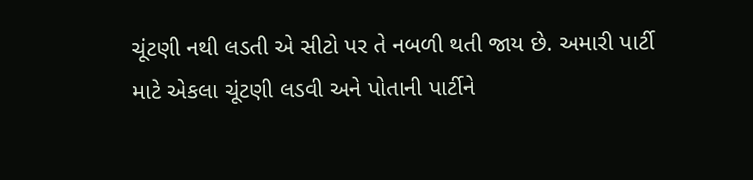ચૂંટણી નથી લડતી એ સીટો પર તે નબળી થતી જાય છે. અમારી પાર્ટી માટે એકલા ચૂંટણી લડવી અને પોતાની પાર્ટીને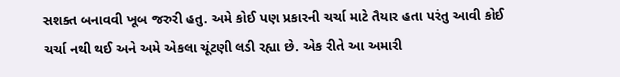સશક્ત બનાવવી ખૂબ જરુરી હતુ. અમે કોઈ પણ પ્રકારની ચર્ચા માટે તૈયાર હતા પરંતુ આવી કોઈ ચર્ચા નથી થઈ અને અમે એકલા ચૂંટણી લડી રહ્યા છે. એક રીતે આ અમારી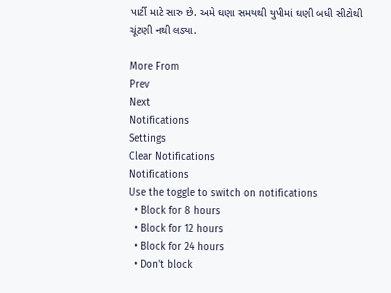પાર્ટી માટે સારુ છે. અમે ઘણા સમયથી યુપીમાં ઘણી બધી સીટોથી ચૂંટણી નથી લડ્યા.

More From
Prev
Next
Notifications
Settings
Clear Notifications
Notifications
Use the toggle to switch on notifications
  • Block for 8 hours
  • Block for 12 hours
  • Block for 24 hours
  • Don't block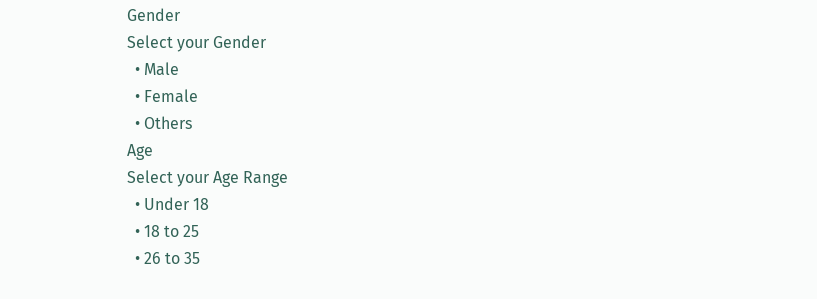Gender
Select your Gender
  • Male
  • Female
  • Others
Age
Select your Age Range
  • Under 18
  • 18 to 25
  • 26 to 35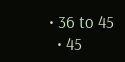• 36 to 45
  • 45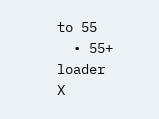to 55
  • 55+
loader
X